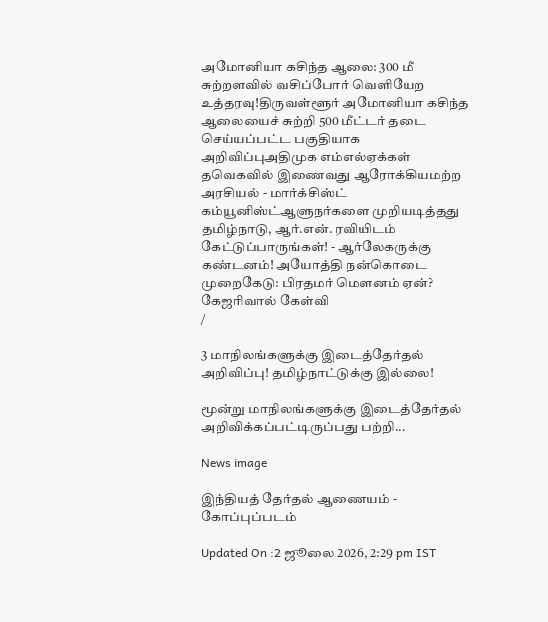அமோனியா கசிந்த ஆலை: 300 மீ சுற்றளவில் வசிப்போர் வெளியேற உத்தரவு!திருவள்ளூர் அமோனியா கசிந்த ஆலையைச் சுற்றி 500 மீட்டர் தடை செய்யப்பட்ட பகுதியாக அறிவிப்புஅதிமுக எம்எல்ஏக்கள் தவெகவில் இணைவது ஆரோக்கியமற்ற அரசியல் - மார்க்சிஸ்ட் கம்யூனிஸ்ட்ஆளுநர்களை முறியடித்தது தமிழ்நாடு, ஆர்.என். ரவியிடம் கேட்டுப்பாருங்கள்! - ஆர்லேகருக்கு கண்டனம்! அயோத்தி நன்கொடை முறைகேடு: பிரதமர் மௌனம் ஏன்? கேஜரிவால் கேள்வி
/

3 மாநிலங்களுக்கு இடைத்தேர்தல் அறிவிப்பு! தமிழ்நாட்டுக்கு இல்லை!

மூன்று மாநிலங்களுக்கு இடைத்தேர்தல் அறிவிக்கப்பட்டிருப்பது பற்றி...

News image

இந்தியத் தேர்தல் ஆணையம் - கோப்புப்படம்

Updated On :2 ஜூலை 2026, 2:29 pm IST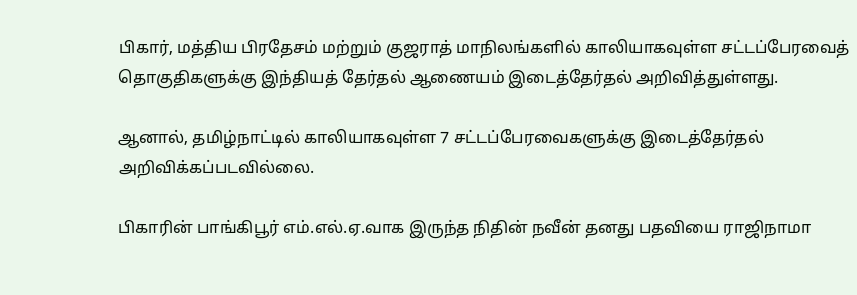பிகார், மத்திய பிரதேசம் மற்றும் குஜராத் மாநிலங்களில் காலியாகவுள்ள சட்டப்பேரவைத் தொகுதிகளுக்கு இந்தியத் தேர்தல் ஆணையம் இடைத்தேர்தல் அறிவித்துள்ளது.

ஆனால், தமிழ்நாட்டில் காலியாகவுள்ள 7 சட்டப்பேரவைகளுக்கு இடைத்தேர்தல் அறிவிக்கப்படவில்லை.

பிகாரின் பாங்கிபூர் எம்.எல்.ஏ.வாக இருந்த நிதின் நவீன் தனது பதவியை ராஜிநாமா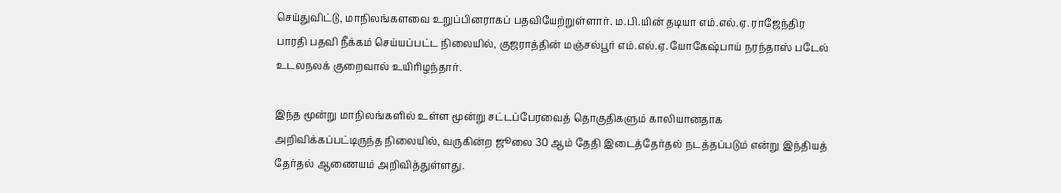செய்துவிட்டு, மாநிலங்களவை உறுப்பினராகப் பதவியேற்றுள்ளார். ம.பி.யின் தடியா எம்.எல்.ஏ. ராஜேந்திர பாரதி பதவி நீக்கம் செய்யப்பட்ட நிலையில், குஜராத்தின் மஞ்சல்பூர் எம்.எல்.ஏ. யோகேஷ்பாய் நரந்தாஸ் படேல் உடலநலக் குறைவால் உயிரிழந்தார்.

இந்த மூன்று மாநிலங்களில் உள்ள மூன்று சட்டப்பேரவைத் தொகுதிகளும் காலியானதாக அறிவிக்கப்பட்டிருந்த நிலையில், வருகின்ற ஜூலை 30 ஆம் தேதி இடைத்தேர்தல் நடத்தப்படும் என்று இந்தியத் தேர்தல் ஆணையம் அறிவித்துள்ளது.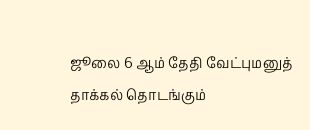ஜூலை 6 ஆம் தேதி வேட்புமனுத் தாக்கல் தொடங்கும்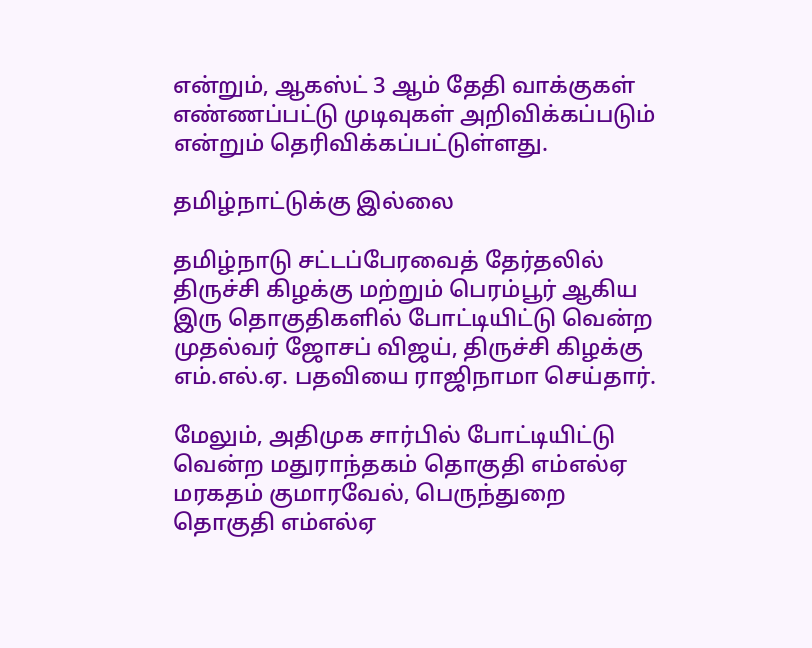என்றும், ஆகஸ்ட் 3 ஆம் தேதி வாக்குகள் எண்ணப்பட்டு முடிவுகள் அறிவிக்கப்படும் என்றும் தெரிவிக்கப்பட்டுள்ளது.

தமிழ்நாட்டுக்கு இல்லை

தமிழ்நாடு சட்டப்பேரவைத் தேர்தலில் திருச்சி கிழக்கு மற்றும் பெரம்பூர் ஆகிய இரு தொகுதிகளில் போட்டியிட்டு வென்ற முதல்வர் ஜோசப் விஜய், திருச்சி கிழக்கு எம்.எல்.ஏ. பதவியை ராஜிநாமா செய்தார்.

மேலும், அதிமுக சார்பில் போட்டியிட்டு வென்ற மதுராந்தகம் தொகுதி எம்எல்ஏ மரகதம் குமாரவேல், பெருந்துறை தொகுதி எம்எல்ஏ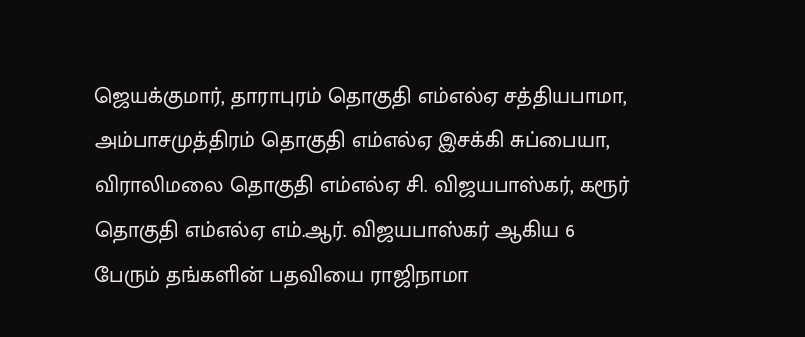ஜெயக்குமார், தாராபுரம் தொகுதி எம்எல்ஏ சத்தியபாமா, அம்பாசமுத்திரம் தொகுதி எம்எல்ஏ இசக்கி சுப்பையா, விராலிமலை தொகுதி எம்எல்ஏ சி. விஜயபாஸ்கர், கரூர் தொகுதி எம்எல்ஏ எம்.ஆர். விஜயபாஸ்கர் ஆகிய 6 பேரும் தங்களின் பதவியை ராஜிநாமா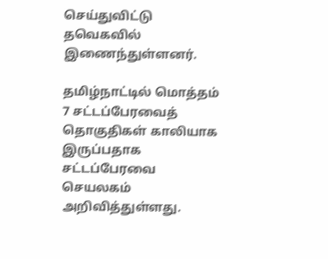செய்துவிட்டு தவெகவில் இணைந்துள்ளனர்.

தமிழ்நாட்டில் மொத்தம் 7 சட்டப்பேரவைத் தொகுதிகள் காலியாக இருப்பதாக சட்டப்பேரவை செயலகம் அறிவித்துள்ளது.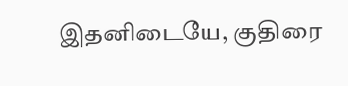இதனிடையே, குதிரை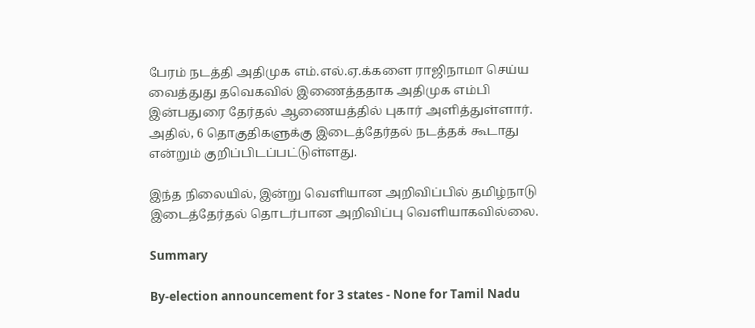பேரம் நடத்தி அதிமுக எம்.எல்.ஏ.க்களை ராஜிநாமா செய்ய வைத்துது தவெகவில் இணைத்ததாக அதிமுக எம்பி இன்பதுரை தேர்தல் ஆணையத்தில் புகார் அளித்துள்ளார். அதில், 6 தொகுதிகளுக்கு இடைத்தேர்தல் நடத்தக் கூடாது என்றும் குறிப்பிடப்பட்டுள்ளது.

இந்த நிலையில், இன்று வெளியான அறிவிப்பில் தமிழ்நாடு இடைத்தேர்தல் தொடர்பான அறிவிப்பு வெளியாகவில்லை.

Summary

By-election announcement for 3 states - None for Tamil Nadu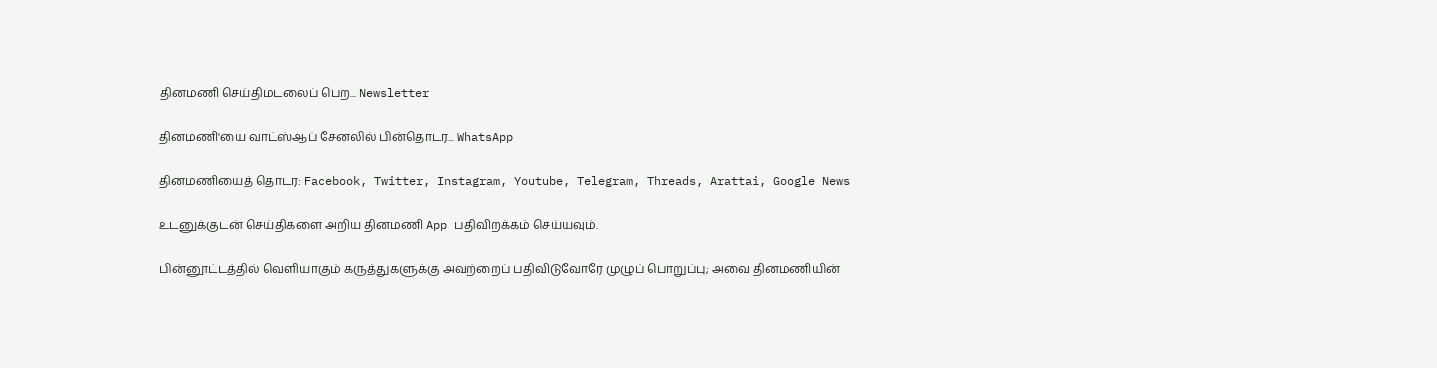தினமணி செய்திமடலைப் பெற... Newsletter

தினமணி'யை வாட்ஸ்ஆப் சேனலில் பின்தொடர... WhatsApp

தினமணியைத் தொடர: Facebook, Twitter, Instagram, Youtube, Telegram, Threads, Arattai, Google News

உடனுக்குடன் செய்திகளை அறிய தினமணி App பதிவிறக்கம் செய்யவும்.

பின்னூட்டத்தில் வெளியாகும் கருத்துகளுக்கு அவற்றைப் பதிவிடுவோரே முழுப் பொறுப்பு; அவை தினமணியின்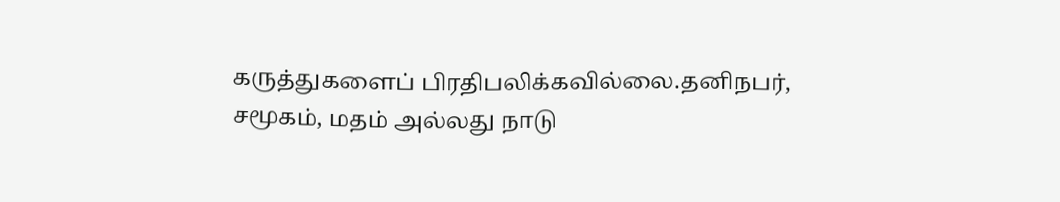கருத்துகளைப் பிரதிபலிக்கவில்லை.தனிநபர், சமூகம், மதம் அல்லது நாடு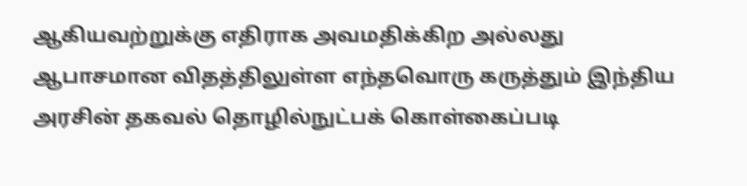ஆகியவற்றுக்கு எதிராக அவமதிக்கிற அல்லது ஆபாசமான விதத்திலுள்ள எந்தவொரு கருத்தும் இந்திய அரசின் தகவல் தொழில்நுட்பக் கொள்கைப்படி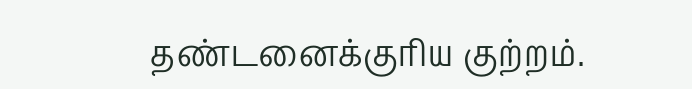தண்டனைக்குரிய குற்றம்.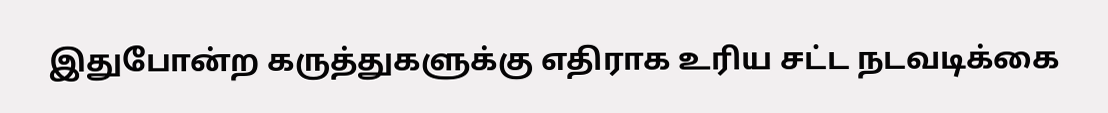இதுபோன்ற கருத்துகளுக்கு எதிராக உரிய சட்ட நடவடிக்கை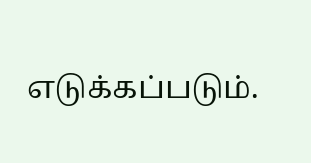எடுக்கப்படும்.